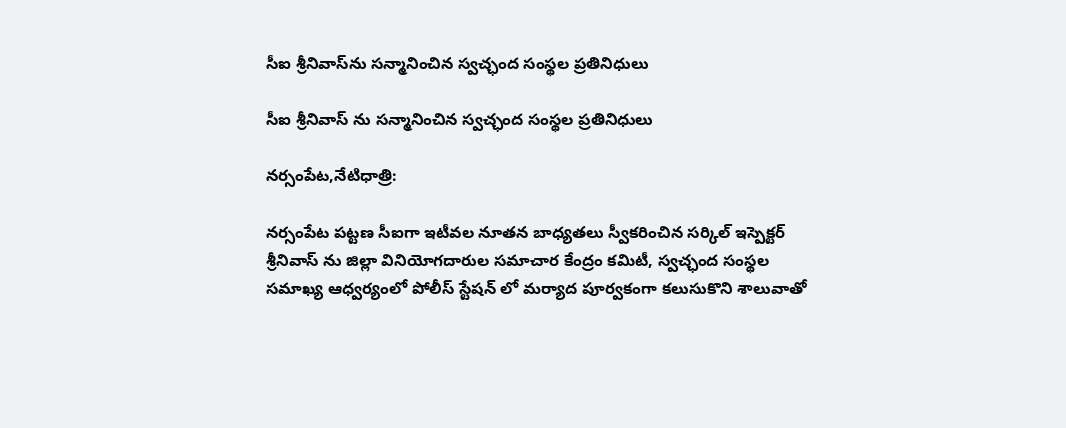సీఐ శ్రీనివాస్‌ను సన్మానించిన స్వచ్ఛంద సంస్థల ప్రతినిధులు

సీఐ శ్రీనివాస్ ను సన్మానించిన స్వచ్ఛంద సంస్థల ప్రతినిధులు

నర్సంపేట,నేటిధాత్రి:

నర్సంపేట పట్టణ సీఐగా ఇటీవల నూతన బాధ్యతలు స్వీకరించిన సర్కిల్ ఇస్పెక్టర్ శ్రీనివాస్ ను జిల్లా వినియోగదారుల సమాచార కేంద్రం కమిటీ, స్వచ్ఛంద సంస్థల సమాఖ్య ఆధ్వర్యంలో పోలీస్ స్టేషన్ లో మర్యాద పూర్వకంగా కలుసుకొని శాలువాతో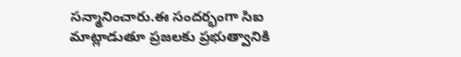సన్మానించారు.ఈ సందర్భంగా సిఐ మాట్లాడుతూ ప్రజలకు ప్రభుత్వానికి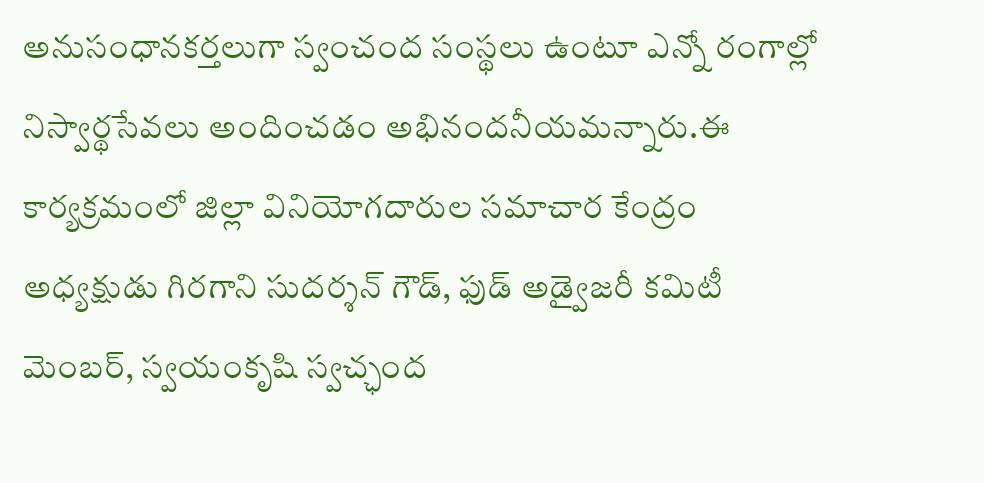అనుసంధానకర్తలుగా స్వంచంద సంస్థలు ఉంటూ ఎన్నో రంగాల్లో నిస్వార్థసేవలు అందించడం అభినందనీయమన్నారు.ఈ కార్యక్రమంలో జిల్లా వినియోగదారుల సమాచార కేంద్రం అధ్యక్షుడు గిరగాని సుదర్శన్ గౌడ్, ఫుడ్ అడ్వైజరీ కమిటీ మెంబర్, స్వయంకృషి స్వచ్ఛంద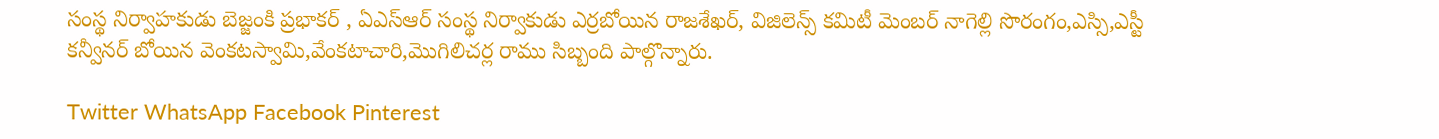సంస్థ నిర్వాహకుడు బెజ్జంకి ప్రభాకర్ , ఏఎస్ఆర్ సంస్థ నిర్వాకుడు ఎర్రబోయిన రాజశేఖర్, విజిలెన్స్ కమిటీ మెంబర్ నాగెల్లి సొరంగం,ఎస్సి,ఎస్టీ కన్వీనర్ బోయిన వెంకటస్వామి,వేంకటాచారి,మొగిలిచర్ల రాము సిబ్బంది పాల్గొన్నారు.

Twitter WhatsApp Facebook Pinterest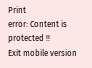Print
error: Content is protected !!
Exit mobile version